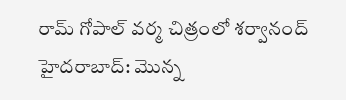రామ్ గోపాల్ వర్మ చిత్రంలో శర్వానంద్
హైదరాబాద్: మొన్న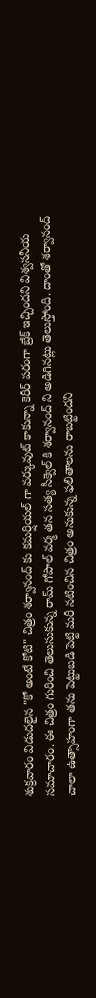శుక్రవారం విడుదలైన "కో అంటే కోటి" చిత్రం శర్వానంద్ కు కమర్షియల్ గా వర్కువుట్ కాకున్నా కెరీర్ పరంగా బ్రేక్ ఇచ్చిందని విశ్వసనీయ సమాచారం. ఈ చిత్రం గురించి తెలుసుకున్న రామ్ గోపాల్ వర్మ తన సత్య సీక్వెల్ కి శర్వానంద్ ని అడిగినట్లు తెలుస్తోంది. దాంతో శర్వానంద్ చాలా ఉత్సాహంగా తను పెట్టుబడి పెట్టి మరీ నటించిన చిత్రం అనుకున్న ఫలితాలను రాబట్టిందని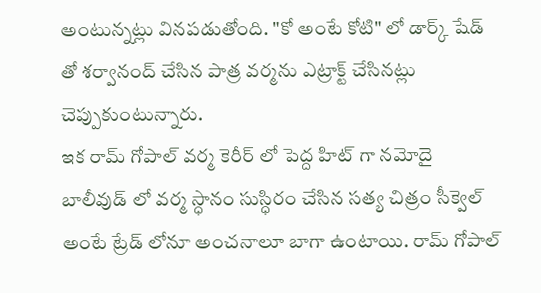అంటున్నట్లు వినపడుతోంది. "కో అంటే కోటి" లో డార్క్ షేడ్ తో శర్వానంద్ చేసిన పాత్ర వర్మను ఎట్రాక్ట్ చేసినట్లు చెప్పుకుంటున్నారు.
ఇక రామ్ గోపాల్ వర్మ కెరీర్ లో పెద్ద హిట్ గా నమోదై బాలీవుడ్ లో వర్మ స్ధానం సుస్ధిరం చేసిన సత్య చిత్రం సీక్వెల్ అంటే ట్రేడ్ లోనూ అంచనాలూ బాగా ఉంటాయి. రామ్ గోపాల్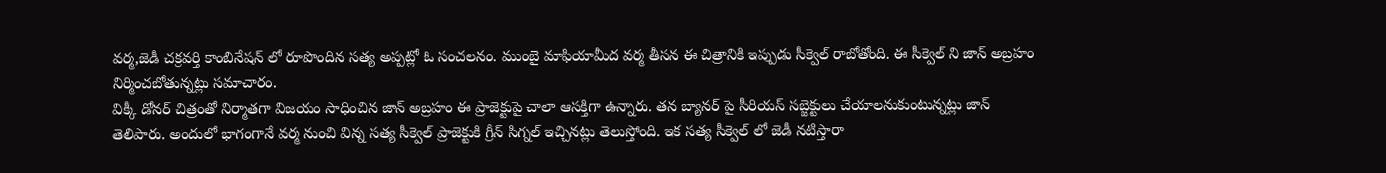వర్మ,జెడీ చక్రవర్తి కాంబినేషన్ లో రూపొందిన సత్య అప్పట్లో ఓ సంచలనం. ముంబై మాఫియామీద వర్మ తీసన ఈ చిత్రానికి ఇప్పుడు సీక్వెల్ రాబోతోంది. ఈ సీక్వెల్ ని జాన్ అబ్రహం నిర్మించబోతున్నట్లు సమాచారం.
విక్కీ డోనర్ చిత్రంతో నిర్మాతగా విజయం సాధించిన జాన్ అబ్రహం ఈ ప్రాజెక్టుపై చాలా ఆసక్తిగా ఉన్నారు. తన బ్యానర్ పై సీరియస్ సబ్జెక్టులు చేయాలనుకుంటున్నట్లు జాన్ తెలిపారు. అందులో భాగంగానే వర్మ నుంచి విన్న సత్య సీక్వెల్ ప్రాజెక్టుకి గ్రీన్ సిగ్నల్ ఇచ్చినట్లు తెలుస్తోంది. ఇక సత్య సీక్వెల్ లో జెడీ నటిస్తారా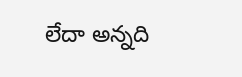లేదా అన్నది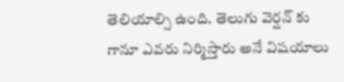తెలియాల్సి ఉంది. తెలుగు వెర్షన్ కు గానూ ఎవరు నిర్మిస్తారు అనే విషయాలు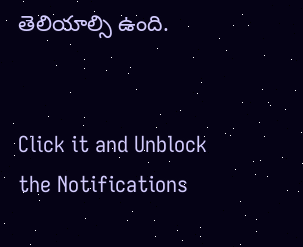తెలియాల్సి ఉంది.


Click it and Unblock the Notifications